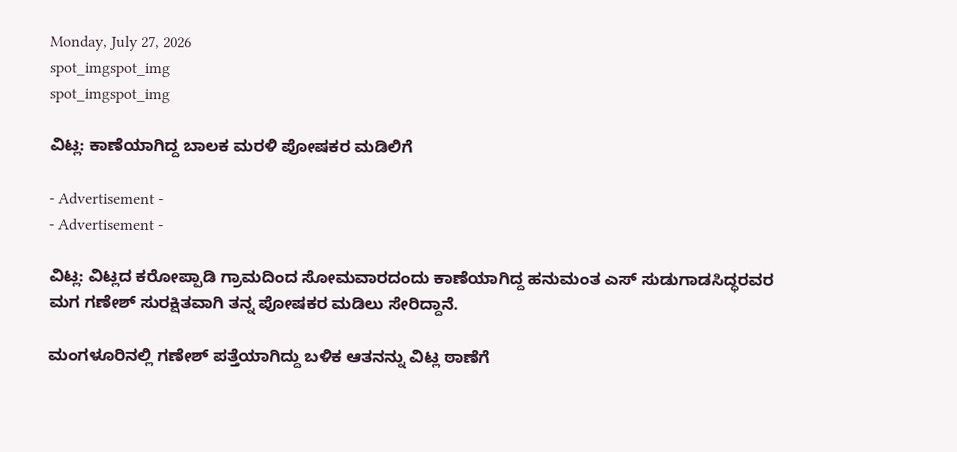Monday, July 27, 2026
spot_imgspot_img
spot_imgspot_img

ವಿಟ್ಲ: ಕಾಣೆಯಾಗಿದ್ದ ಬಾಲಕ ಮರಳಿ ಪೋಷಕರ ಮಡಿಲಿಗೆ

- Advertisement -
- Advertisement -

ವಿಟ್ಲ: ವಿಟ್ಲದ ಕರೋಪ್ಪಾಡಿ ಗ್ರಾಮದಿಂದ ಸೋಮವಾರದಂದು ಕಾಣೆಯಾಗಿದ್ದ ಹನುಮಂತ ಎಸ್ ಸುಡುಗಾಡಸಿದ್ಧರವರ ಮಗ ಗಣೇಶ್ ಸುರಕ್ಷಿತವಾಗಿ ತನ್ನ ಪೋಷಕರ ಮಡಿಲು ಸೇರಿದ್ದಾನೆ.

ಮಂಗಳೂರಿನಲ್ಲಿ ಗಣೇಶ್ ಪತ್ತೆಯಾಗಿದ್ದು ಬಳಿಕ ಆತನನ್ನು ವಿಟ್ಲ ಠಾಣೆಗೆ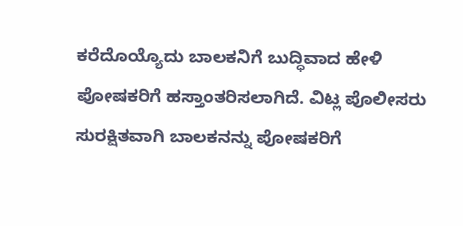ಕರೆದೊಯ್ಯೊದು ಬಾಲಕನಿಗೆ ಬುದ್ಧಿವಾದ ಹೇಳಿ ಪೋಷಕರಿಗೆ ಹಸ್ತಾಂತರಿಸಲಾಗಿದೆ. ವಿಟ್ಲ ಪೊಲೀಸರು ಸುರಕ್ಷಿತವಾಗಿ ಬಾಲಕನನ್ನು ಪೋಷಕರಿಗೆ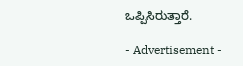ಒಪ್ಪಿಸಿರುತ್ತಾರೆ.

- Advertisement -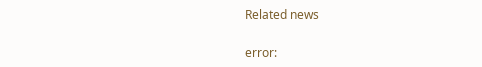Related news

error: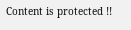Content is protected !!